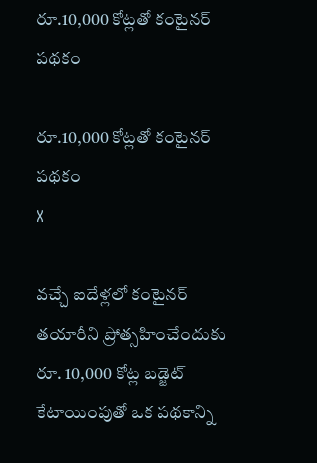రూ.10,000 కోట్లతో కంటైనర్ పథకం

రూ.10,000 కోట్లతో కంటైనర్ పథకం
X

వచ్చే ఐదేళ్లలో కంటైనర్ తయారీని ప్రోత్సహించేందుకు రూ. 10,000 కోట్ల బడ్జెట్ కేటాయింపుతో ఒక పథకాన్ని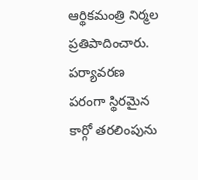ఆర్థికమంత్రి నిర్మల ప్రతిపాదించారు. పర్యావరణ పరంగా స్థిరమైన కార్గో తరలింపును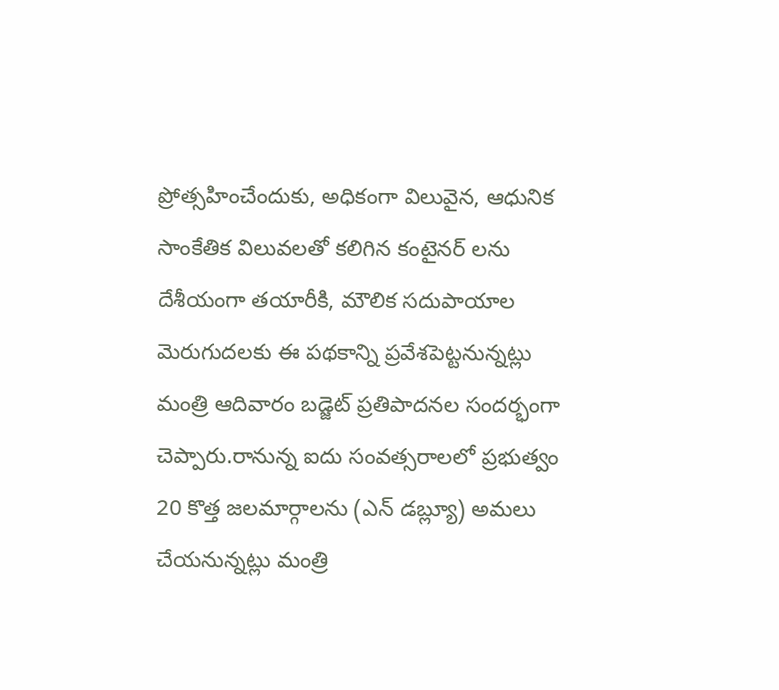ప్రోత్సహించేందుకు, అధికంగా విలువైన, ఆధునిక సాంకేతిక విలువలతో కలిగిన కంటైనర్ లను దేశీయంగా తయారీకి, మౌలిక సదుపాయాల మెరుగుదలకు ఈ పథకాన్ని ప్రవేశపెట్టనున్నట్లు మంత్రి ఆదివారం బడ్జెట్ ప్రతిపాదనల సందర్భంగా చెప్పారు.రానున్న ఐదు సంవత్సరాలలో ప్రభుత్వం 20 కొత్త జలమార్గాలను (ఎన్ డబ్ల్యూ) అమలు చేయనున్నట్లు మంత్రి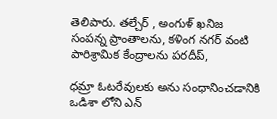తెలిపారు. తల్చేర్ , అంగుళ్ ఖనిజ సంపన్న ప్రాంతాలను, కళింగ నగర్ వంటి పారిశ్రామిక కేంద్రాలను పరదీప్,

ధమ్రా ఓటరేవులకు అను సంధానించడానికి ఒడిశా లోని ఎన్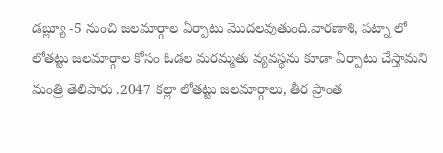డబ్ల్యూ -5 నుంచి జలమార్గాల ఏర్పాటు మొదలవుతుంది.వారణాశి, పట్నా లో లోతట్టు జలమార్గాల కోసం ఓడల మరమ్మతు వ్యవస్థను కూడా ఏర్పాటు చేస్తామని మంత్రి తెలిపారు .2047 కల్లా లోతట్టు జలమార్గాలు, తీర ప్రాంత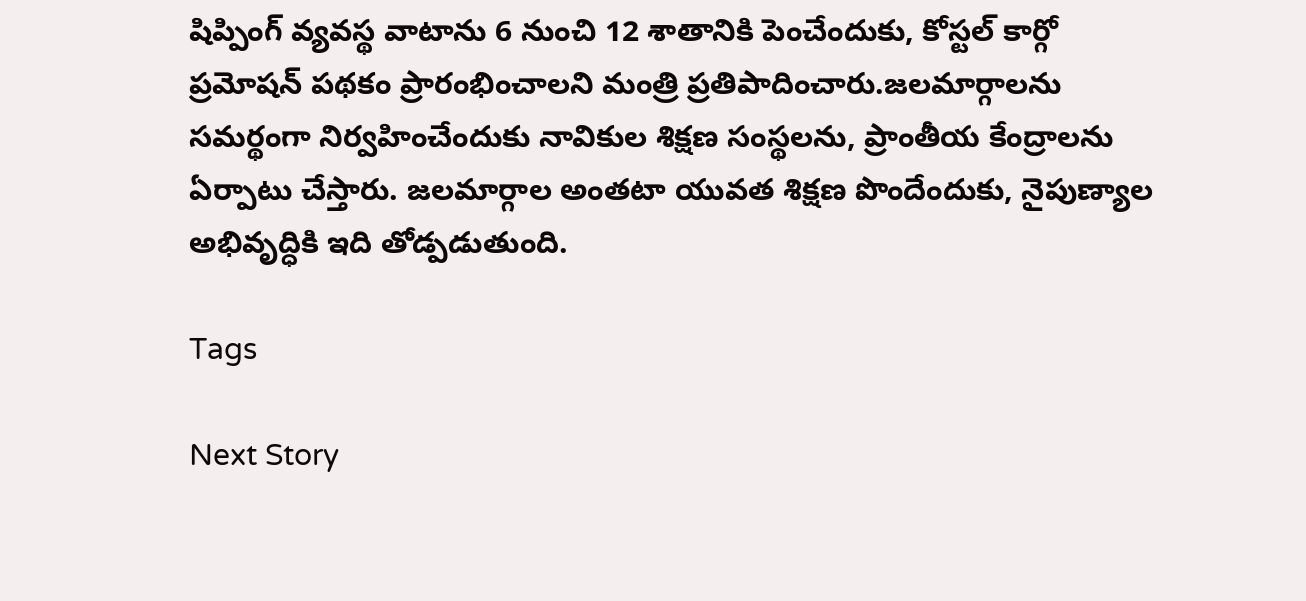షిప్పింగ్ వ్యవస్థ వాటాను 6 నుంచి 12 శాతానికి పెంచేందుకు, కోస్టల్ కార్గో ప్రమోషన్ పథకం ప్రారంభించాలని మంత్రి ప్రతిపాదించారు.జలమార్గాలను సమర్థంగా నిర్వహించేందుకు నావికుల శిక్షణ సంస్థలను, ప్రాంతీయ కేంద్రాలను ఏర్పాటు చేస్తారు. జలమార్గాల అంతటా యువత శిక్షణ పొందేందుకు, నైపుణ్యాల అభివృద్ధికి ఇది తోడ్పడుతుంది.

Tags

Next Story